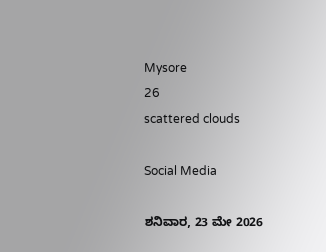Mysore
26
scattered clouds

Social Media

ಶನಿವಾರ, 23 ಮೇ 2026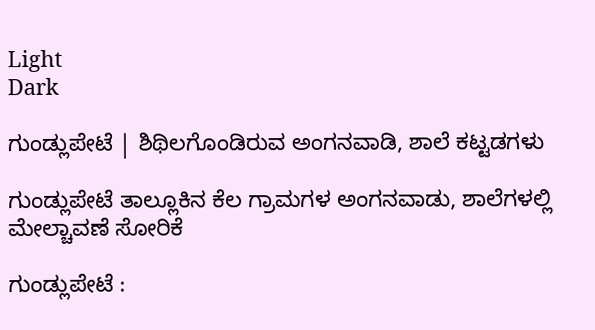Light
Dark

ಗುಂಡ್ಲುಪೇಟೆ | ಶಿಥಿಲಗೊಂಡಿರುವ ಅಂಗನವಾಡಿ, ಶಾಲೆ ಕಟ್ಟಡಗಳು

ಗುಂಡ್ಲುಪೇಟೆ ತಾಲ್ಲೂಕಿನ ಕೆಲ ಗ್ರಾಮಗಳ ಅಂಗನವಾಡು, ಶಾಲೆಗಳಲ್ಲಿ ಮೇಲ್ಚಾವಣೆ ಸೋರಿಕೆ

ಗುಂಡ್ಲುಪೇಟೆ :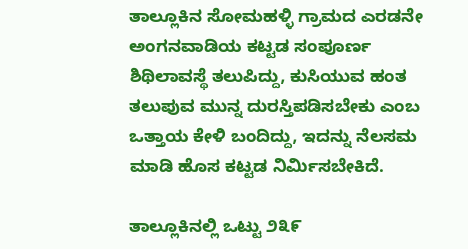ತಾಲ್ಲೂಕಿನ ಸೋಮಹಳ್ಳಿ ಗ್ರಾಮದ ಎರಡನೇ ಅಂಗನವಾಡಿಯ ಕಟ್ಟಡ ಸಂಪೂರ್ಣ ಶಿಥಿಲಾವಸ್ಥೆ ತಲುಪಿದ್ದು, ಕುಸಿಯುವ ಹಂತ ತಲುಪುವ ಮುನ್ನ ದುರಸ್ತಿಪಡಿಸಬೇಕು ಎಂಬ ಒತ್ತಾಯ ಕೇಳಿ ಬಂದಿದ್ದು, ಇದನ್ನು ನೆಲಸಮ ಮಾಡಿ ಹೊಸ ಕಟ್ಟಡ ನಿರ್ಮಿಸಬೇಕಿದೆ.

ತಾಲ್ಲೂಕಿನಲ್ಲಿ ಒಟ್ಟು ೨೩೯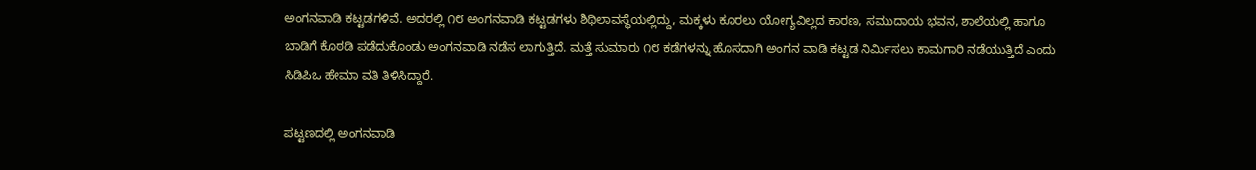ಅಂಗನವಾಡಿ ಕಟ್ಟಡಗಳಿವೆ. ಅದರಲ್ಲಿ ೧೮ ಅಂಗನವಾಡಿ ಕಟ್ಟಡಗಳು ಶಿಥಿಲಾವಸ್ಥೆಯಲ್ಲಿದ್ದು, ಮಕ್ಕಳು ಕೂರಲು ಯೋಗ್ಯವಿಲ್ಲದ ಕಾರಣ, ಸಮುದಾಯ ಭವನ, ಶಾಲೆಯಲ್ಲಿ ಹಾಗೂ ಬಾಡಿಗೆ ಕೊಠಡಿ ಪಡೆದುಕೊಂಡು ಅಂಗನವಾಡಿ ನಡೆಸ ಲಾಗುತ್ತಿದೆ. ಮತ್ತೆ ಸುಮಾರು ೧೮ ಕಡೆಗಳನ್ನು ಹೊಸದಾಗಿ ಅಂಗನ ವಾಡಿ ಕಟ್ಟಡ ನಿರ್ಮಿಸಲು ಕಾಮಗಾರಿ ನಡೆಯುತ್ತಿದೆ ಎಂದು ಸಿಡಿಪಿಒ ಹೇಮಾ ವತಿ ತಿಳಿಸಿದ್ದಾರೆ.

ಪಟ್ಟಣದಲ್ಲಿ ಅಂಗನವಾಡಿ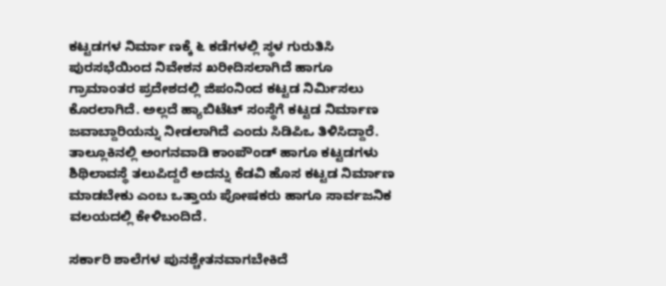ಕಟ್ಟಡಗಳ ನಿರ್ಮಾ ಣಕ್ಕೆ ೬ ಕಡೆಗಳಲ್ಲಿ ಸ್ಥಳ ಗುರುತಿಸಿ ಪುರಸಭೆಯಿಂದ ನಿವೇಶನ ಖರೀದಿಸಲಾಗಿದೆ ಹಾಗೂ ಗ್ರಾಮಾಂತರ ಪ್ರದೇಶದಲ್ಲಿ ಜಿಪಂನಿಂದ ಕಟ್ಟಡ ನಿರ್ಮಿಸಲು ಕೊರಲಾಗಿದೆ. ಅಲ್ಲದೆ ಹ್ಯಾಬಿಟೆಟ್ ಸಂಸ್ಥೆಗೆ ಕಟ್ಟಡ ನಿರ್ಮಾಣ ಜವಾಬ್ದಾರಿಯನ್ನು ನೀಡಲಾಗಿದೆ ಎಂದು ಸಿಡಿಪಿಒ ತಿಳಿಸಿದ್ದಾರೆ. ತಾಲ್ಲೂಕಿನಲ್ಲಿ ಅಂಗನವಾಡಿ ಕಾಂಪೌಂಡ್ ಹಾಗೂ ಕಟ್ಟಡಗಳು ಶಿಥಿಲಾವಸ್ಥೆ ತಲುಪಿದ್ದರೆ ಅದನ್ನು ಕೆಡವಿ ಹೊಸ ಕಟ್ಟಡ ನಿರ್ಮಾಣ ಮಾಡಬೇಕು ಎಂಬ ಒತ್ತಾಯ ಪೋಷಕರು ಹಾಗೂ ಸಾರ್ವಜನಿಕ ವಲಯದಲ್ಲಿ ಕೇಳಿಬಂದಿದೆ.

ಸರ್ಕಾರಿ ಶಾಲೆಗಳ ಪುನಶ್ಚೇತನವಾಗಬೇಕಿದೆ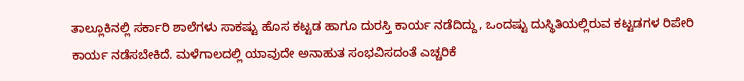ತಾಲ್ಲೂಕಿನಲ್ಲಿ ಸರ್ಕಾರಿ ಶಾಲೆಗಳು ಸಾಕಷ್ಟು ಹೊಸ ಕಟ್ಟಡ ಹಾಗೂ ದುರಸ್ತಿ ಕಾರ್ಯ ನಡೆದಿದ್ದು, ಒಂದಷ್ಟು ದುಸ್ಥಿತಿಯಲ್ಲಿರುವ ಕಟ್ಟಡಗಳ ರಿಪೇರಿ ಕಾರ್ಯ ನಡೆಸಬೇಕಿದೆ. ಮಳೆಗಾಲದಲ್ಲಿ ಯಾವುದೇ ಅನಾಹುತ ಸಂಭವಿಸದಂತೆ ಎಚ್ಚರಿಕೆ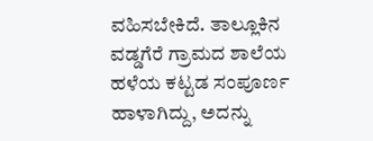ವಹಿಸಬೇಕಿದೆ. ತಾಲ್ಲೂಕಿನ ವಡ್ಡಗೆರೆ ಗ್ರಾಮದ ಶಾಲೆಯ ಹಳೆಯ ಕಟ್ಟಡ ಸಂಪೂರ್ಣ ಹಾಳಾಗಿದ್ದು, ಅದನ್ನು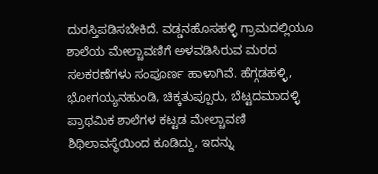ದುರಸ್ತಿಪಡಿಸಬೇಕಿದೆ. ವಡ್ಡನಹೊಸಹಳ್ಳಿ ಗ್ರಾಮದಲ್ಲಿಯೂ ಶಾಲೆಯ ಮೇಲ್ಚಾವಣಿಗೆ ಅಳವಡಿಸಿರುವ ಮರದ ಸಲಕರಣೆಗಳು ಸಂಪೂರ್ಣ ಹಾಳಾಗಿವೆ. ಹೆಗ್ಗಡಹಳ್ಳಿ, ಭೋಗಯ್ಯನಹುಂಡಿ, ಚಿಕ್ಕತುಪ್ಪೂರು, ಬೆಟ್ಟದಮಾದಳ್ಳಿ ಪ್ರಾಥಮಿಕ ಶಾಲೆಗಳ ಕಟ್ಟಡ ಮೇಲ್ಚಾವಣಿ ಶಿಥಿಲಾವಸ್ಥೆಯಿಂದ ಕೂಡಿದ್ದು, ಇದನ್ನು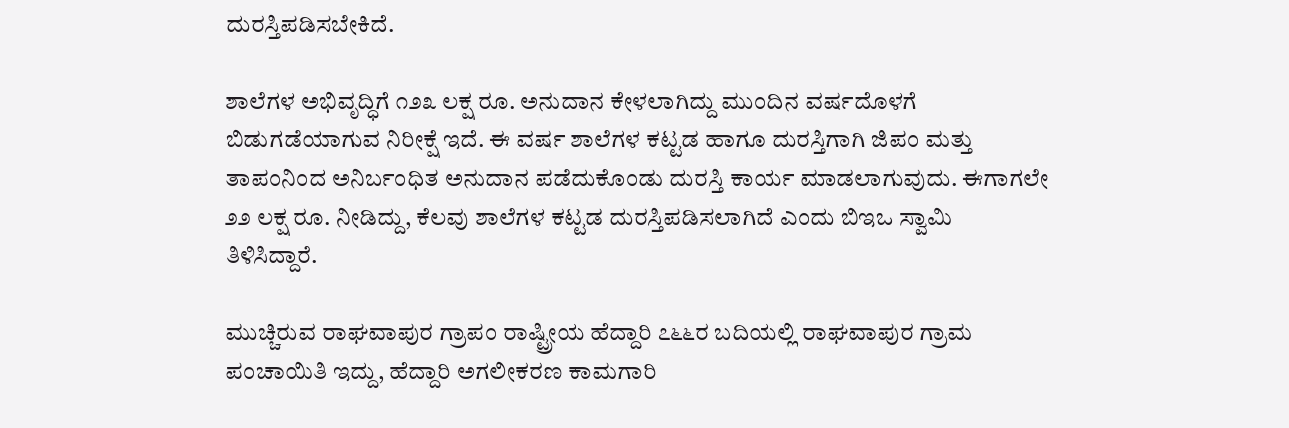ದುರಸ್ತಿಪಡಿಸಬೇಕಿದೆ.

ಶಾಲೆಗಳ ಅಭಿವೃದ್ಧಿಗೆ ೧೨೩ ಲಕ್ಷ ರೂ. ಅನುದಾನ ಕೇಳಲಾಗಿದ್ದು ಮುಂದಿನ ವರ್ಷದೊಳಗೆ ಬಿಡುಗಡೆಯಾಗುವ ನಿರೀಕ್ಷೆ ಇದೆ. ಈ ವರ್ಷ ಶಾಲೆಗಳ ಕಟ್ಟಡ ಹಾಗೂ ದುರಸ್ತಿಗಾಗಿ ಜಿಪಂ ಮತ್ತು ತಾಪಂನಿಂದ ಅನಿರ್ಬಂಧಿತ ಅನುದಾನ ಪಡೆದುಕೊಂಡು ದುರಸ್ತಿ ಕಾರ್ಯ ಮಾಡಲಾಗುವುದು. ಈಗಾಗಲೇ ೨೨ ಲಕ್ಷ ರೂ. ನೀಡಿದ್ದು, ಕೆಲವು ಶಾಲೆಗಳ ಕಟ್ಟಡ ದುರಸ್ತಿಪಡಿಸಲಾಗಿದೆ ಎಂದು ಬಿಇಒ ಸ್ವಾಮಿ ತಿಳಿಸಿದ್ದಾರೆ.

ಮುಚ್ಚಿರುವ ರಾಘವಾಪುರ ಗ್ರಾಪಂ ರಾಷ್ಟ್ರೀಯ ಹೆದ್ದಾರಿ ೭೬೬ರ ಬದಿಯಲ್ಲಿ ರಾಘವಾಪುರ ಗ್ರಾಮ ಪಂಚಾಯಿತಿ ಇದ್ದು, ಹೆದ್ದಾರಿ ಅಗಲೀಕರಣ ಕಾಮಗಾರಿ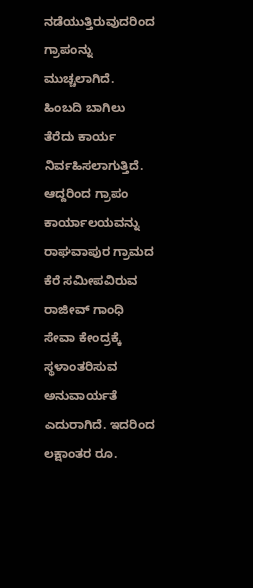ನಡೆಯುತ್ತಿರುವುದರಿಂದ ಗ್ರಾಪಂನ್ನು ಮುಚ್ಚಲಾಗಿದೆ. ಹಿಂಬದಿ ಬಾಗಿಲು ತೆರೆದು ಕಾರ್ಯ ನಿರ್ವಹಿಸಲಾಗುತ್ತಿದೆ. ಆದ್ದರಿಂದ ಗ್ರಾಪಂ ಕಾರ್ಯಾಲಯವನ್ನು ರಾಘವಾಪುರ ಗ್ರಾಮದ ಕೆರೆ ಸಮೀಪವಿರುವ ರಾಜೀವ್ ಗಾಂಧಿ ಸೇವಾ ಕೇಂದ್ರಕ್ಕೆ ಸ್ಥಳಾಂತರಿಸುವ ಅನುವಾರ್ಯತೆ ಎದುರಾಗಿದೆ. ಇದರಿಂದ ಲಕ್ಷಾಂತರ ರೂ.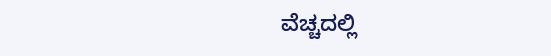ವೆಚ್ಚದಲ್ಲಿ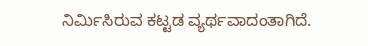ನಿರ್ಮಿಸಿರುವ ಕಟ್ಟಡ ವ್ಯರ್ಥವಾದಂತಾಗಿದೆ.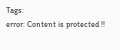Tags:
error: Content is protected !!